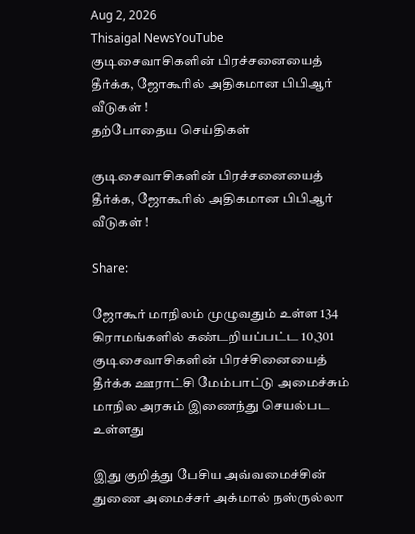Aug 2, 2026
Thisaigal NewsYouTube
குடிசைவாசிகளின் பிரச்சனையைத் தீர்க்க, ஜோகூரில் அதிகமான பிபிஆர் வீடுகள் !
தற்போதைய செய்திகள்

குடிசைவாசிகளின் பிரச்சனையைத் தீர்க்க, ஜோகூரில் அதிகமான பிபிஆர் வீடுகள் !

Share:

ஜோகூர் மாநிலம் முழுவதும் உள்ள 134 கிராமங்களில் கண்டறியப்பட்ட 10,301 குடிசைவாசிகளின் பிரச்சினையைத் தீர்க்க ஊராட்சி மேம்பாட்டு அமைச்சும் மாநில அரசும் இணைந்து செயல்பட உள்ளது

இது குறித்து பேசிய அவ்வமைச்சின் துணை அமைச்சர் அக்மால் நஸ்ருல்லா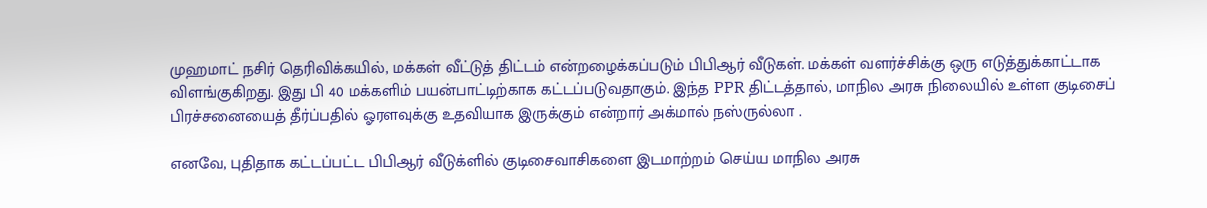முஹமாட் நசிர் தெரிவிக்கயில், மக்கள் வீட்டுத் திட்டம் என்றழைக்கப்படும் பிபிஆர் வீடுகள். மக்கள் வளர்ச்சிக்கு ஒரு எடுத்துக்காட்டாக விளங்குகிறது. இது பி 40 மக்களிம் பயன்பாட்டிற்காக கட்டப்படுவதாகும். இந்த PPR திட்டத்தால், மாநில அரசு நிலையில் உள்ள குடிசைப் பிரச்சனையைத் தீர்ப்பதில் ஓரளவுக்கு உதவியாக இருக்கும் என்றார் அக்மால் நஸ்ருல்லா .

எனவே, புதிதாக கட்டப்பட்ட பிபிஆர் வீடுக்ளில் குடிசைவாசிகளை இடமாற்றம் செய்ய மாநில அரசு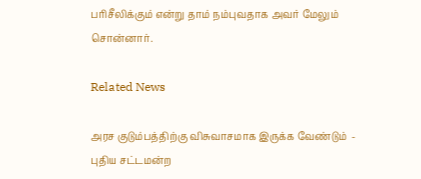பரிசீலிக்கும் என்று தாம் நம்புவதாக அவர் மேலும் சொன்னார்.

Related News

அரச குடும்பத்திற்கு விசுவாசமாக இருக்க வேண்டும்  - புதிய சட்டமன்ற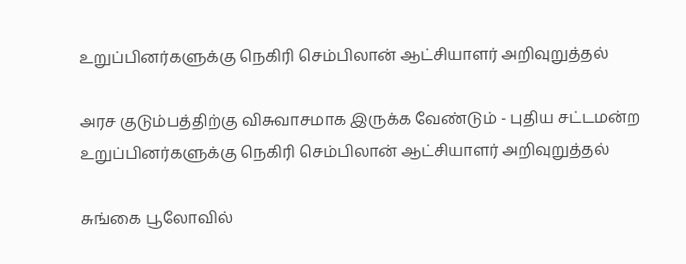உறுப்பினர்களுக்கு நெகிரி செம்பிலான் ஆட்சியாளர் அறிவுறுத்தல்

அரச குடும்பத்திற்கு விசுவாசமாக இருக்க வேண்டும் - புதிய சட்டமன்ற உறுப்பினர்களுக்கு நெகிரி செம்பிலான் ஆட்சியாளர் அறிவுறுத்தல்

சுங்கை பூலோவில்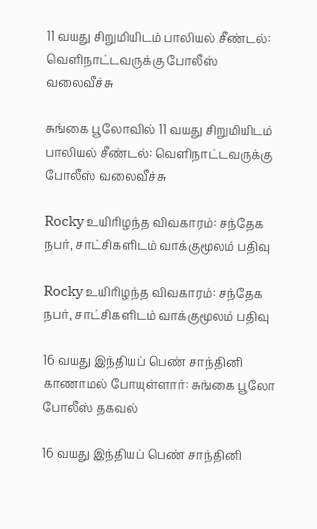11 வயது சிறுமியிடம் பாலியல் சீண்டல்: வெளிநாட்டவருக்கு போலீஸ் வலைவீச்சு

சுங்கை பூலோவில் 11 வயது சிறுமியிடம் பாலியல் சீண்டல்: வெளிநாட்டவருக்கு போலீஸ் வலைவீச்சு

Rocky உயிரிழந்த விவகாரம்: சந்தேக நபர், சாட்சிகளிடம் வாக்குமூலம் பதிவு

Rocky உயிரிழந்த விவகாரம்: சந்தேக நபர், சாட்சிகளிடம் வாக்குமூலம் பதிவு

16 வயது இந்தியப் பெண் சாந்தினி காணாமல் போயுள்ளார்: சுங்கை பூலோ போலீஸ் தகவல்

16 வயது இந்தியப் பெண் சாந்தினி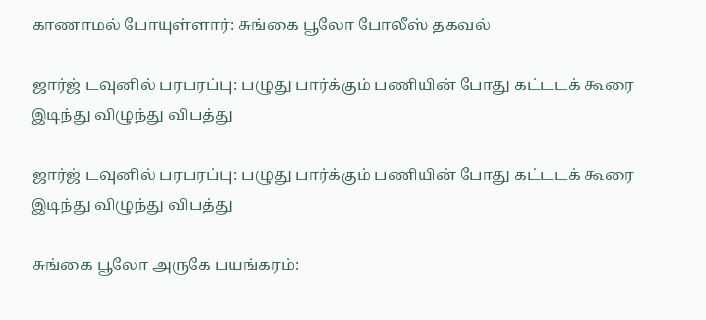காணாமல் போயுள்ளார்: சுங்கை பூலோ போலீஸ் தகவல்

ஜார்ஜ் டவுனில் பரபரப்பு: பழுது பார்க்கும் பணியின் போது கட்டடக் கூரை இடிந்து விழுந்து விபத்து

ஜார்ஜ் டவுனில் பரபரப்பு: பழுது பார்க்கும் பணியின் போது கட்டடக் கூரை இடிந்து விழுந்து விபத்து

சுங்கை பூலோ அருகே பயங்கரம்: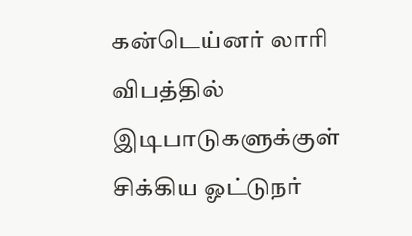கன்டெய்னர் லாரி விபத்தில் இடிபாடுகளுக்குள் சிக்கிய ஓட்டுநர்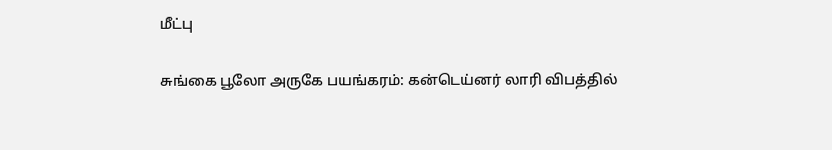மீட்பு

சுங்கை பூலோ அருகே பயங்கரம்: கன்டெய்னர் லாரி விபத்தில்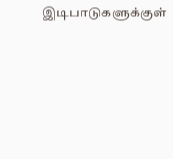இடிபாடுகளுக்குள்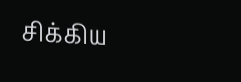சிக்கிய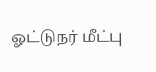ஓட்டுநர் மீட்பு